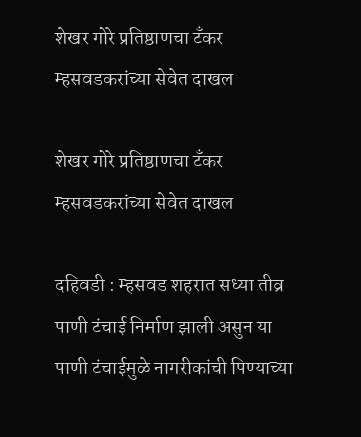शेखर गोरे प्रतिष्ठाणचा टॅंकर म्हसवडकरांच्या सेवेत दाखल

शेखर गोरे प्रतिष्ठाणचा टॅंकर म्हसवडकरांच्या सेवेत दाखल

दहिवडी : म्हसवड शहरात सध्या तीव्र पाणी टंचाई निर्माण झाली असुन या पाणी टंचाईमुळे नागरीकांची पिण्याच्या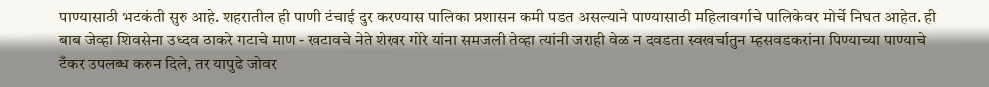पाण्यासाठी भटकंती सुरु आहे. शहरातील ही पाणी टंचाई दुर करण्यास पालिका प्रशासन कमी पडत असल्याने पाण्यासाठी महिलावर्गाचे पालिकेवर मोर्चे निघत आहेत. ही बाब जेव्हा शिवसेना उध्दव ठाकरे गटाचे माण - खटावचे नेते शेखर गोरे यांना समजली तेव्हा त्यांनी जराही वेळ न दवडता स्वखर्चातुन म्हसवडकरांना पिण्याच्या पाण्याचे टँकर उपलब्ध करुन‌ दिले, तर यापुढे जोवर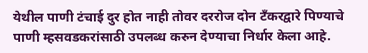येथील पाणी टंचाई दुर होत नाही तोवर दररोज दोन टँकरद्वारे पिण्याचे पाणी म्हसवडकरांसाठी उपलब्ध करुन देण्याचा निर्धार केला आहे.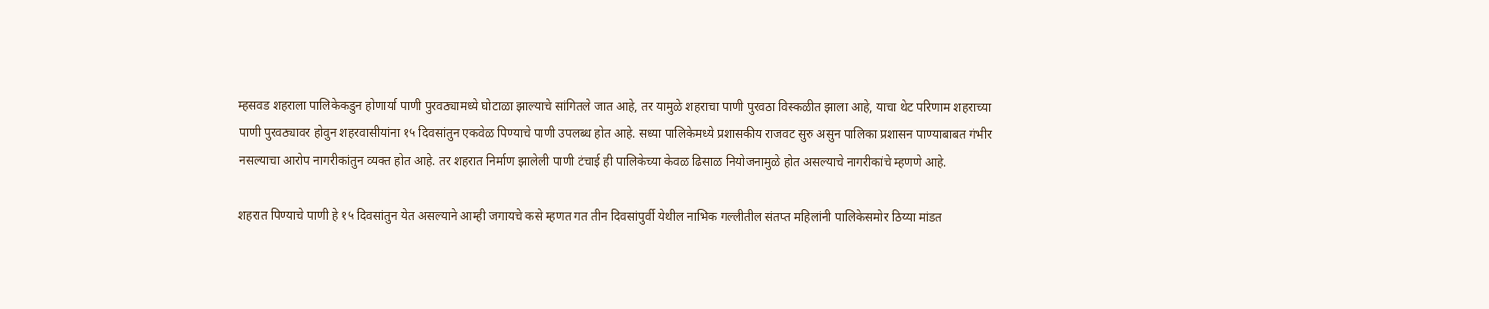म्हसवड शहराला पालिकेकडुन होणार्या पाणी पुरवठ्यामध्ये घोटाळा झाल्याचे सांगितले जात आहे, तर यामुळे शहराचा पाणी पुरवठा विस्कळीत झाला आहे, याचा थेट परिणाम शहराच्या पाणी पुरवठ्यावर होवुन शहरवासीयांना १५ दिवसांतुन एकवेळ पिण्याचे पाणी उपलब्ध होत आहे. सध्या पालिकेमध्ये प्रशासकीय राजवट सुरु असुन पालिका प्रशासन पाण्याबाबत गंभीर नसल्याचा आरोप नागरीकांतुन व्यक्त होत आहे. तर शहरात निर्माण झालेली पाणी टंचाई ही पालिकेच्या केवळ ढिसाळ नियोजनामुळे होत असल्याचे नागरीकांचे म्हणणे आहे.

शहरात पिण्याचे पाणी हे १५ दिवसांतुन येत असल्याने आम्ही जगायचे कसे म्हणत गत तीन दिवसांपुर्वी येथील नाभिक गल्लीतील संतप्त महिलांनी पालिकेसमोर ठिय्या मांडत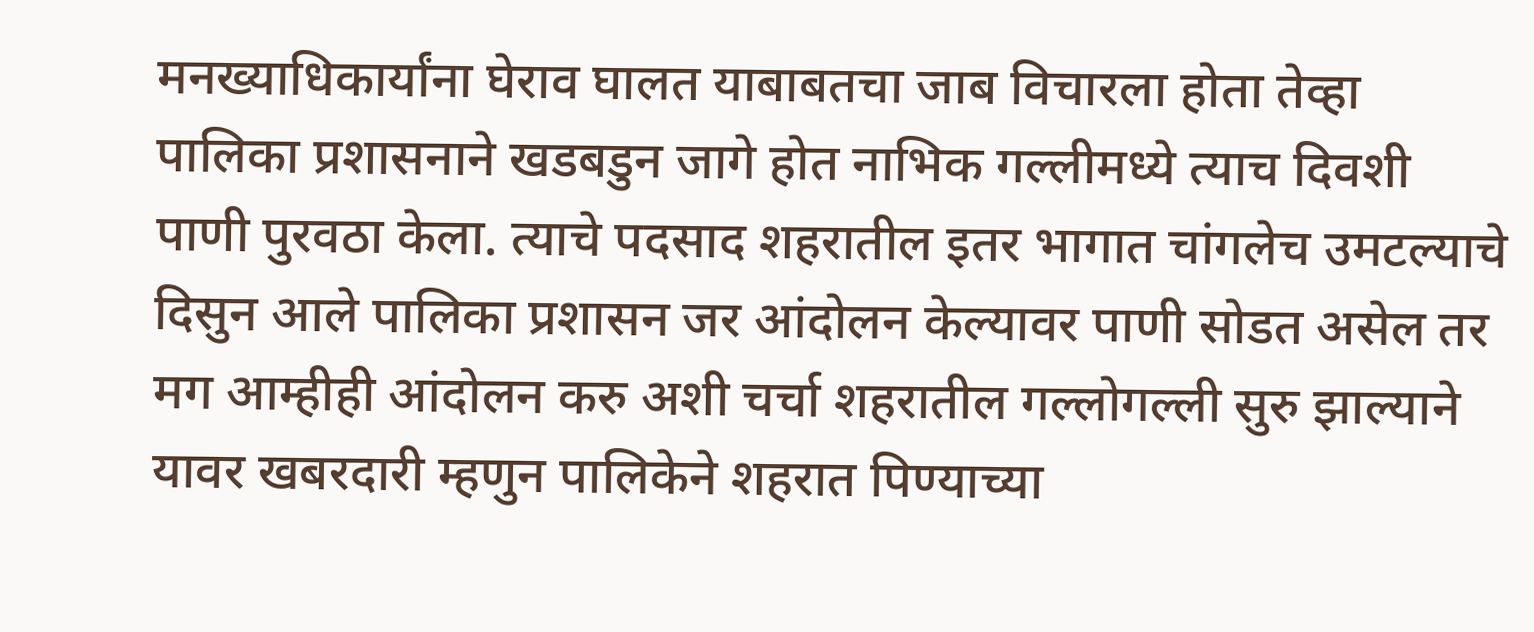मनख्याधिकार्यांना घेराव घालत याबाबतचा जाब विचारला होता तेव्हा पालिका प्रशासनाने खडबडुन जागे होत नाभिक गल्लीमध्ये त्याच दिवशी पाणी पुरवठा केला. त्याचे पदसाद शहरातील इतर भागात चांगलेच उमटल्याचे दिसुन आले पालिका प्रशासन जर आंदोलन केल्यावर पाणी सोडत असेल तर मग आम्हीही आंदोलन करु अशी चर्चा शहरातील गल्लोगल्ली सुरु झाल्याने यावर खबरदारी म्हणुन पालिकेने शहरात पिण्याच्या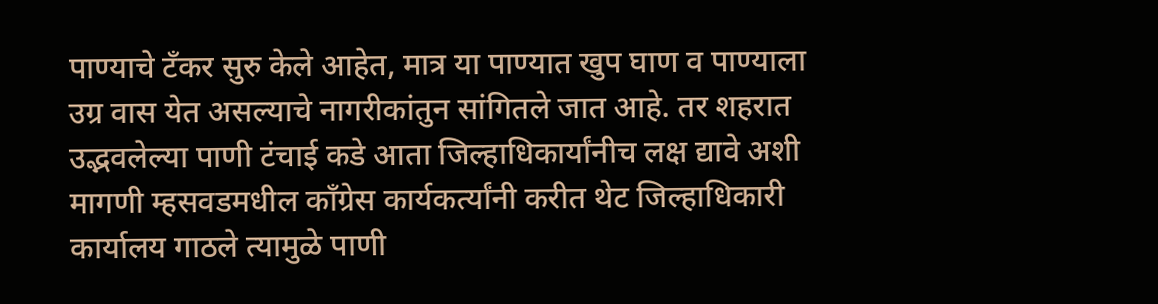पाण्याचे टँकर सुरु केले आहेत, मात्र या पाण्यात खुप घाण व पाण्याला उग्र वास येत असल्याचे नागरीकांतुन सांगितले जात आहे. तर शहरात उद्भवलेल्या पाणी टंचाई कडे आता जिल्हाधिकार्यांनीच लक्ष द्यावे अशी मागणी म्हसवडमधील कॉंग्रेस कार्यकर्त्यांनी करीत थेट जिल्हाधिकारी कार्यालय गाठले त्यामुळे पाणी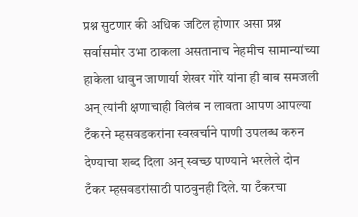प्रश्न सुटणार की अधिक जटिल होणार असा प्रश्न सर्वासमोर उभा ठाकला असतानाच नेहमीच सामान्यांच्या हाकेला धावुन जाणार्या शेखर गोरे यांना ही बाब समजली अन् त्यांनी क्षणाचाही विलंब न लावता आपण आपल्या टँकरने म्हसवडकरांना स्वखर्चाने पाणी उपलब्ध करुन देण्याचा शब्द दिला अन् स्वच्छ पाण्याने भरलेले दोन टँकर म्हसवडरांसाठी पाठवुनही दिले. या टँकरचा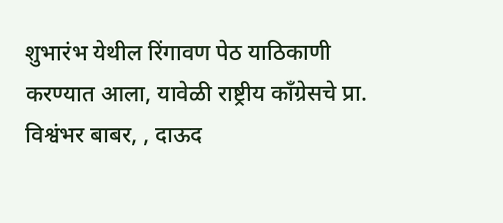शुभारंभ येथील रिंगावण पेठ याठिकाणी करण्यात आला, यावेळी राष्ट्रीय कॉंग्रेसचे प्रा. विश्वंभर बाबर, , दाऊद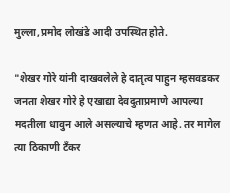मुल्ला,प्रमोद लोखंडे आदी उपस्थित होते.

"शेखर गोरे यांनी दाखवलेले हे दातृत्व पाहुन म्हसवडकर जनता शेखर गोरे हे एखाद्या देवदुताप्रमाणे आपल्या मदतीला धावुन आले असल्याचे म्हणत आहे. तर मागेल त्या ठिकाणी टँकर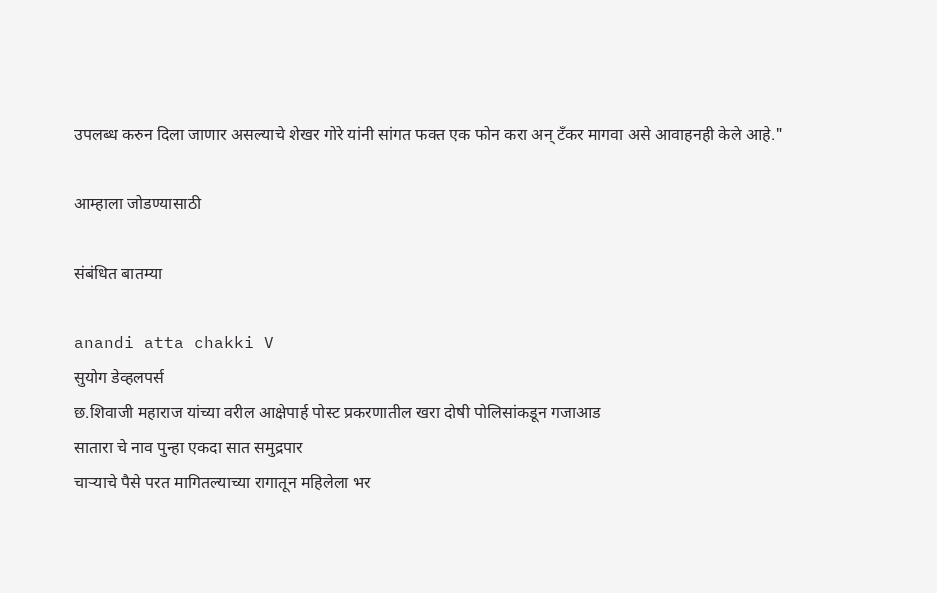उपलब्ध करुन दिला जाणार असल्याचे शेखर गोरे यांनी सांगत फक्त एक फोन करा अन् टँकर मागवा असे आवाहनही केले आहे."

आम्हाला जोडण्यासाठी

संबंधित बातम्या

anandi atta chakki V
सुयोग डेव्हलपर्स
छ.शिवाजी महाराज यांच्या वरील आक्षेपार्ह पोस्ट प्रकरणातील खरा दोषी पोलिसांकडून गजाआड
सातारा चे नाव पुन्हा एकदा सात समुद्रपार
चाऱ्याचे पैसे परत मागितल्याच्या रागातून महिलेला भर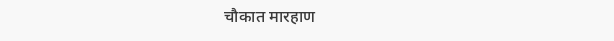चौकात मारहाण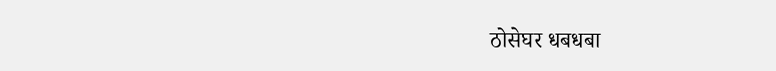ठोसेघर धबधबा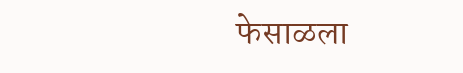फेसाळला